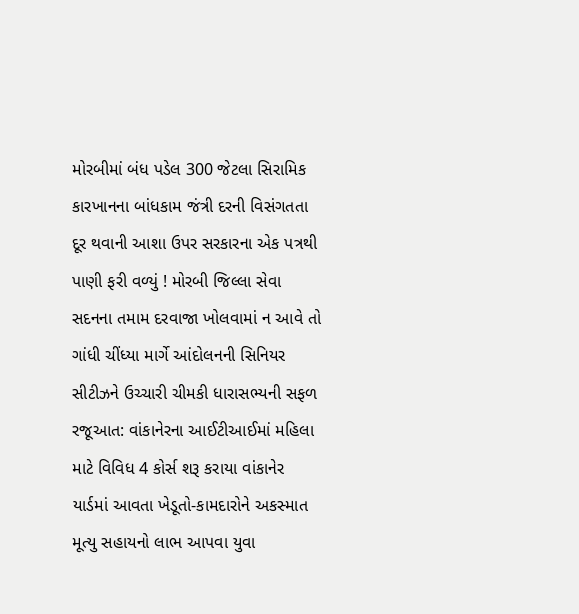મોરબીમાં બંધ પડેલ 300 જેટલા સિરામિક કારખાનના બાંધકામ જંત્રી દરની વિસંગતતા દૂર થવાની આશા ઉપર સરકારના એક પત્રથી પાણી ફરી વળ્યું ! મોરબી જિલ્લા સેવા સદનના તમામ દરવાજા ખોલવામાં ન આવે તો ગાંધી ચીંધ્યા માર્ગે આંદોલનની સિનિયર સીટીઝને ઉચ્ચારી ચીમકી ધારાસભ્યની સફળ રજૂઆત: વાંકાનેરના આઈટીઆઈમાં મહિલા માટે વિવિધ 4 કોર્સ શરૂ કરાયા વાંકાનેર યાર્ડમાં આવતા ખેડૂતો-કામદારોને અકસ્માત મૂત્યુ સહાયનો લાભ આપવા યુવા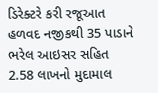ડિરેક્ટરે કરી રજૂઆત હળવદ નજીકથી 35 પાડાને ભરેલ આઇસર સહિત 2.58 લાખનો મુદામાલ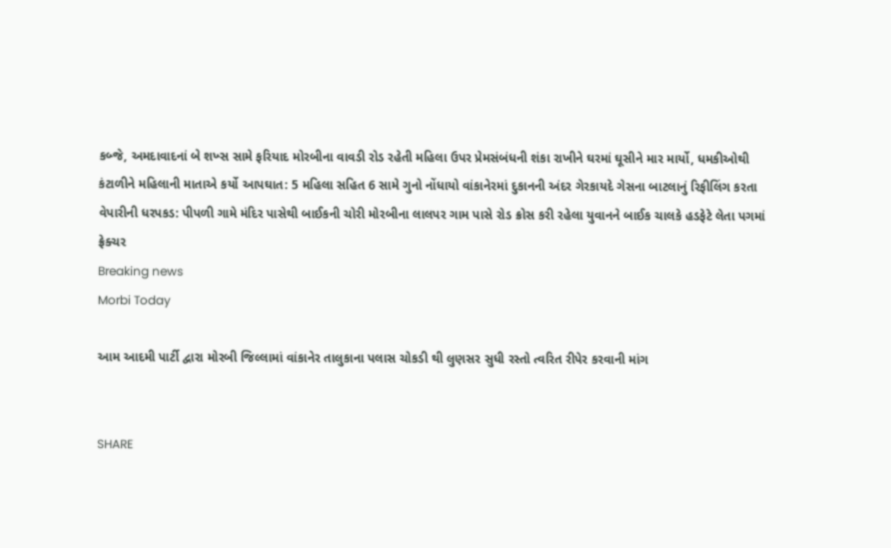કબ્જે, અમદાવાદનાં બે શખ્સ સામે ફરિયાદ મોરબીના વાવડી રોડ રહેતી મહિલા ઉપર પ્રેમસંબંધની શંકા રાખીને ઘરમાં ઘૂસીને માર માર્યો, ધમકીઓથી કંટાળીને મહિલાની માતાએ કર્યો આપઘાત: 5 મહિલા સહિત 6 સામે ગુનો નોંધાયો વાંકાનેરમાં દુકાનની અંદર ગેરકાયદે ગેસના બાટલાનું રિફીલિંગ કરતા વેપારીની ધરપકડ: પીપળી ગામે મંદિર પાસેથી બાઈકની ચોરી મોરબીના લાલપર ગામ પાસે રોડ ક્રોસ કરી રહેલા યુવાનને બાઈક ચાલકે હડફેટે લેતા પગમાં ફ્રેક્ચર
Breaking news
Morbi Today

આમ આદમી પાર્ટી દ્વારા મોરબી જિલ્લામાં વાંકાનેર તાલુકાના પલાસ ચોકડી થી લુણસર સુધી રસ્તો ત્વરિત રીપેર કરવાની માંગ


SHARE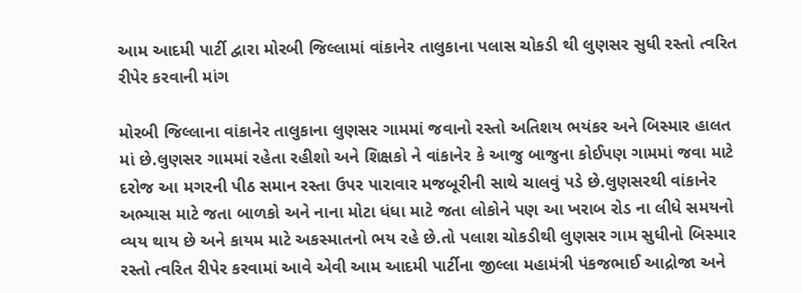આમ આદમી પાર્ટી દ્વારા મોરબી જિલ્લામાં વાંકાનેર તાલુકાના પલાસ ચોકડી થી લુણસર સુધી રસ્તો ત્વરિત રીપેર કરવાની માંગ

મોરબી જિલ્લાના વાંકાનેર તાલુકાના લુણસર ગામમાં જવાનો રસ્તો અતિશય ભયંકર અને બિસ્માર હાલત માં છે.લુણસર ગામમાં રહેતા રહીશો અને શિક્ષકો ને વાંકાનેર કે આજુ બાજુના કોઈપણ ગામમાં જવા માટે દરોજ આ મગરની પીઠ સમાન રસ્તા ઉપર પારાવાર મજબૂરીની સાથે ચાલવું પડે છે.લુણસરથી વાંકાનેર અભ્યાસ માટે જતા બાળકો અને નાના મોટા ધંધા માટે જતા લોકોને પણ આ ખરાબ રોડ ના લીધે સમયનો વ્યય થાય છે અને કાયમ માટે અકસ્માતનો ભય રહે છે.તો પલાશ ચોકડીથી લુણસર ગામ સુધીનો બિસ્માર રસ્તો ત્વરિત રીપેર કરવામાં આવે એવી આમ આદમી પાર્ટીના જીલ્લા મહામંત્રી પંકજભાઈ આદ્રોજા અને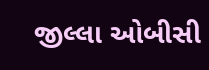જીલ્લા ઓબીસી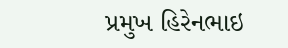પ્રમુખ હિરેનભાઇ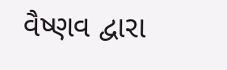વૈષ્ણવ દ્વારા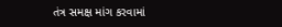તંત્ર સમક્ષ માંગ કરવામાં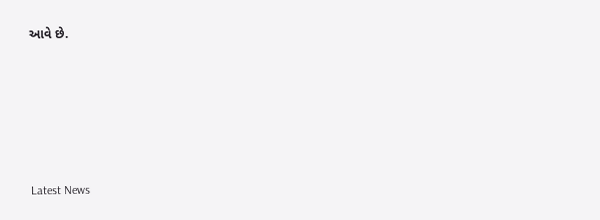આવે છે.






Latest News